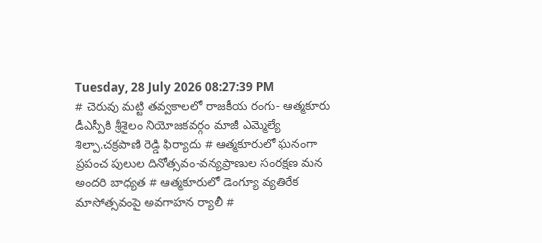Tuesday, 28 July 2026 08:27:39 PM
# చెరువు మట్టి తవ్వకాలలో రాజకీయ రంగు- ఆత్మకూరు డీఎస్పీకి శ్రీశైలం నియోజకవర్గం మాజీ ఎమ్మెల్యే శిల్పా.చక్రపాణి రెడ్డి ఫిర్యాదు # ఆత్మకూరులో ఘనంగా ప్రపంచ పులుల దినోత్సవం-వన్యప్రాణుల సంరక్షణ మన అందరి బాధ్యత # ఆత్మకూరులో డెంగ్యూ వ్యతిరేక మాసోత్సవంపై అవగాహన ర్యాలీ #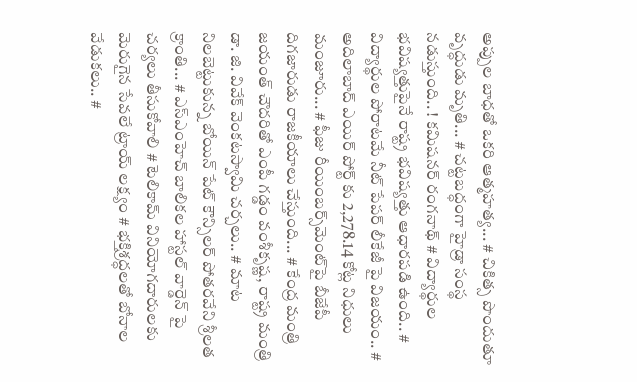అప్పుల బాధతో ఒకరి ఆత్మహత్య... # చికిత్స పొందుతూ వృద్ధుడు మృతి... # చట్టబద్ధంగా హైడ్రా సంస్థ నడుస్తుంది.. ! కమిషనర్ రంగనాథ్‌ # విద్యార్థుల భవిష్యత్తుపైనే రాష్ట్ర భవిష్యత్తు ఆధారపడి ఉంది.. # విద్యార్థుల పోరాటమే నీట్ పేపర్ లీకేజీ పై విజయం.. # అదిలాబాద్ ఎయిర్ పోర్ట్ కు 2,278.14 కోట్ల నిధులు మంజూరు... # ఫీజు రీయింబర్స్‌‌‌‌‌‌‌‌మెంట్‌‌‌‌‌‌‌‌పై బీజేపీ దిగజారుడు రాజకీయాలు చేస్తుంది... # కేంద్ర మంత్రి జయంత్ చౌదరితో ఎంపీ గడ్డం వంశీకృష్ణ, రాష్ట్ర మంత్రి డా. జి. వివేక్ వెంకటస్వామి చర్చలు.. # మాట నిలబెట్టుకున్న బోయిన్ పేట్ కౌన్సిలర్ పోతరవేని శ్రీలత క్రాంతి... # ఎస్ఎంహెచ్ బాలికల హాస్టల్ వార్డెన్ పై చర్యలు తీసుకోవాలి # టెలికామ్ వినియోగదారులకు మెరుగైన సేవలే ట్రాయ్ లక్ష్యం # భక్తిశ్రద్ధలతో బోనాల వేడుకలు.. #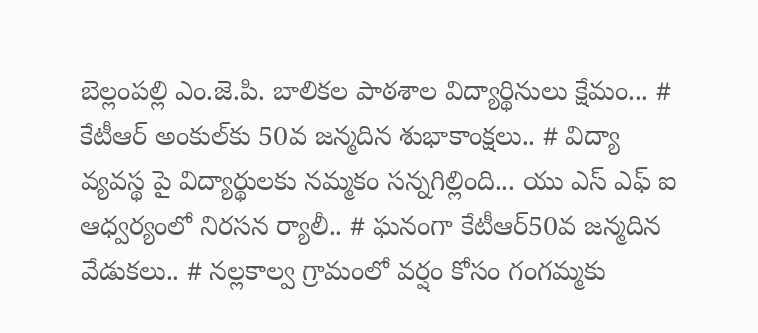బెల్లంపల్లి ఎం.జె.పి. బాలికల పాఠశాల విద్యార్థినులు క్షేమం... # కేటీఆర్ అంకుల్‌కు 50వ జన్మదిన శుభాకాంక్షలు.. # విద్యా వ్యవస్థ పై విద్యార్థులకు నమ్మకం సన్నగిల్లింది... యు ఎస్ ఎఫ్ ఐ ఆధ్వర్యంలో నిరసన ర్యాలీ.. # ఘనంగా కేటీఆర్50వ జన్మదిన వేడుకలు.. # నల్లకాల్వ గ్రామంలో వర్షం కోసం గంగమ్మకు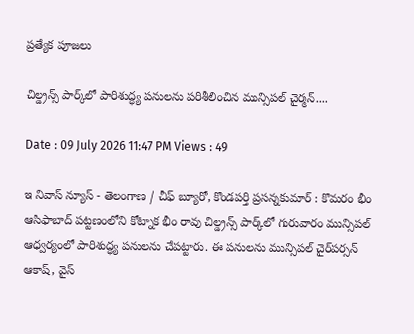ప్రత్యేక పూజలు

చిల్డ్రన్స్ పార్క్‌లో పారిశుద్ధ్య పనులను పరిశీలించిన మున్సిపల్ చైర్మన్....

Date : 09 July 2026 11:47 PM Views : 49

ఇ నివాస్ న్యూస్ - తెలంగాణ / చీఫ్ బ్యూరో, కొండపర్తి ప్రసన్నకుమార్ : కొమరం భీం ఆసిఫాబాద్ పట్టణంలోని కోట్నాక భీం రావు చిల్డ్రన్స్ పార్క్‌లో గురువారం మున్సిపల్ ఆధ్వర్యంలో పారిశుద్ధ్య పనులను చేపట్టారు. ఈ పనులను మున్సిపల్ చైర్‌పర్సన్ ఆకాష్, వైస్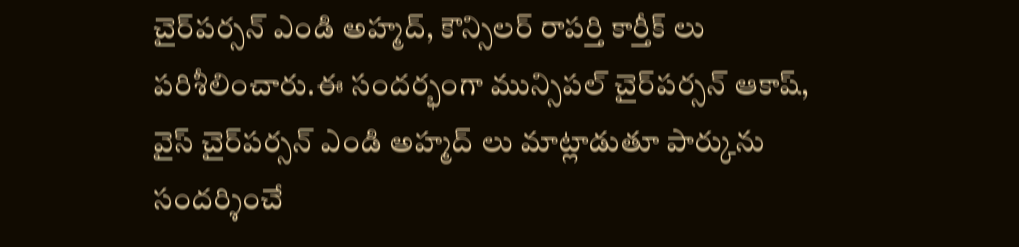చైర్‌పర్సన్ ఎండి అహ్మద్, కౌన్సిలర్ రాపర్తి కార్తీక్ లు పరిశీలించారు.ఈ సందర్భంగా మున్సిపల్ చైర్‌పర్సన్ ఆకాష్, వైస్ చైర్‌పర్సన్ ఎండి అహ్మద్ లు మాట్లాడుతూ పార్కును సందర్శించే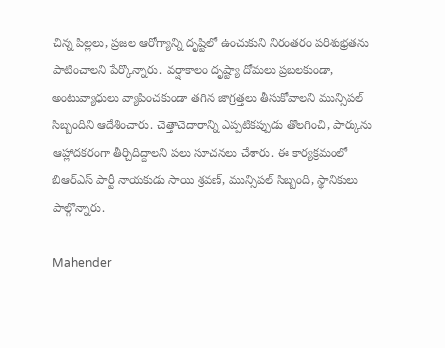చిన్న పిల్లలు, ప్రజల ఆరోగ్యాన్ని దృష్టిలో ఉంచుకుని నిరంతరం పరిశుభ్రతను పాటించాలని పేర్కొన్నారు. వర్షాకాలం దృష్ట్యా దోమలు ప్రబలకుండా, అంటువ్యాధులు వ్యాపించకుండా తగిన జాగ్రత్తలు తీసుకోవాలని మున్సిపల్ సిబ్బందిని ఆదేశించారు. చెత్తాచెదారాన్ని ఎప్పటికప్పుడు తొలగించి, పార్కును ఆహ్లాదకరంగా తీర్చిదిద్దాలని పలు సూచనలు చేశారు. ఈ కార్యక్రమంలో బిఆర్ఎస్ పార్టీ నాయకుడు సాయి శ్రవణ్, మున్సిపల్ సిబ్బంది, స్థానికులు పాల్గొన్నారు.

Mahender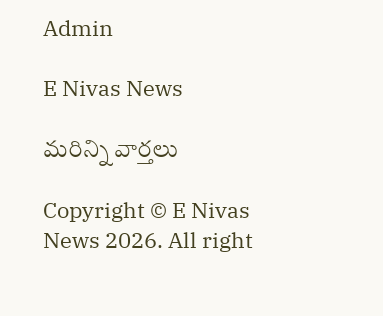Admin

E Nivas News

మరిన్ని వార్తలు

Copyright © E Nivas News 2026. All right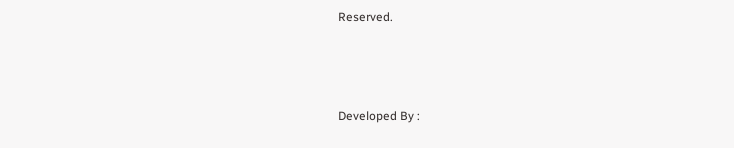Reserved.



Developed By :